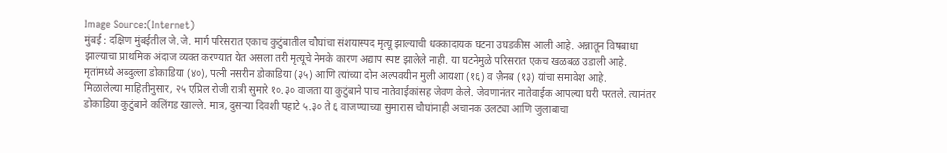Image Source:(Internet)
मुंबई : दक्षिण मुंबईतील जे.जे. मार्ग परिसरात एकाच कुटुंबातील चौघांचा संशयास्पद मृत्यू झाल्याची धक्कादायक घटना उघडकीस आली आहे. अन्नातून विषबाधा झाल्याचा प्राथमिक अंदाज व्यक्त करण्यात येत असला तरी मृत्यूचे नेमके कारण अद्याप स्पष्ट झालेले नाही. या घटनेमुळे परिसरात एकच खळबळ उडाली आहे.
मृतांमध्ये अब्दुल्ला डोकाडिया (४०), पत्नी नसरीन डोकाडिया (३५) आणि त्यांच्या दोन अल्पवयीन मुली आयशा (१६) व ज़ैनब (१३) यांचा समावेश आहे.
मिळालेल्या माहितीनुसार, २५ एप्रिल रोजी रात्री सुमारे १०.३० वाजता या कुटुंबाने पाच नातेवाईकांसह जेवण केले. जेवणानंतर नातेवाईक आपल्या घरी परतले. त्यानंतर डोकाडिया कुटुंबाने कलिंगड खाल्ले. मात्र, दुसऱ्या दिवशी पहाटे ५.३० ते ६ वाजण्याच्या सुमारास चौघांनाही अचानक उलट्या आणि जुलाबाचा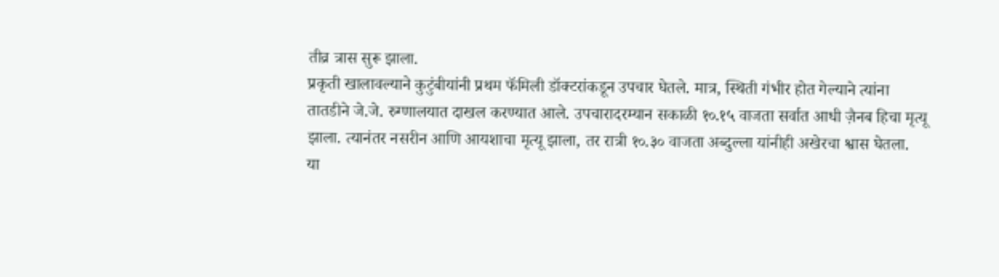तीव्र त्रास सुरू झाला.
प्रकृती खालावल्याने कुटुंबीयांनी प्रथम फॅमिली डॉक्टरांकडून उपचार घेतले. मात्र, स्थिती गंभीर होत गेल्याने त्यांना तातडीने जे.जे. रुग्णालयात दाखल करण्यात आले. उपचारादरम्यान सकाळी १०.१५ वाजता सर्वात आधी ज़ैनब हिचा मृत्यू झाला. त्यानंतर नसरीन आणि आयशाचा मृत्यू झाला, तर रात्री १०.३० वाजता अब्दुल्ला यांनीही अखेरचा श्वास घेतला.
या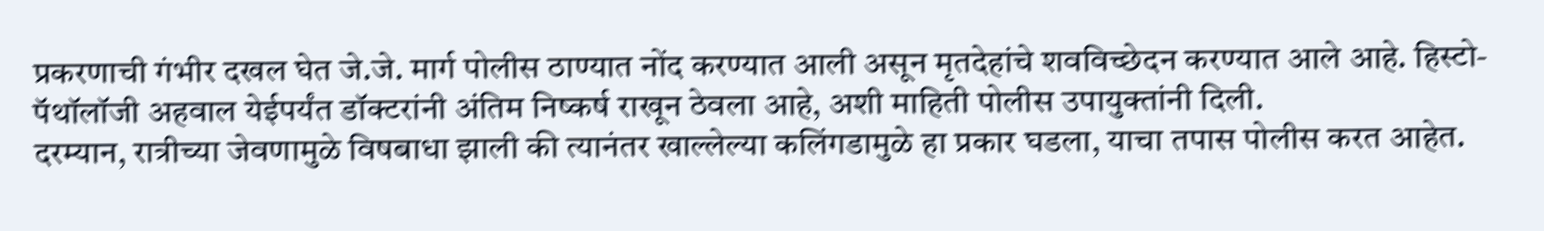प्रकरणाची गंभीर दखल घेत जे.जे. मार्ग पोलीस ठाण्यात नोंद करण्यात आली असून मृतदेहांचे शवविच्छेदन करण्यात आले आहे. हिस्टो-पॅथॉलॉजी अहवाल येईपर्यंत डॉक्टरांनी अंतिम निष्कर्ष राखून ठेवला आहे, अशी माहिती पोलीस उपायुक्तांनी दिली.
दरम्यान, रात्रीच्या जेवणामुळे विषबाधा झाली की त्यानंतर खाल्लेल्या कलिंगडामुळे हा प्रकार घडला, याचा तपास पोलीस करत आहेत.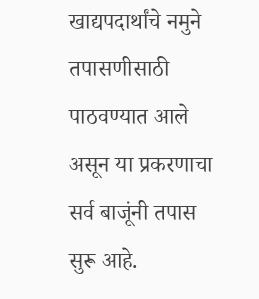खाद्यपदार्थांचे नमुने तपासणीसाठी पाठवण्यात आले असून या प्रकरणाचा सर्व बाजूंनी तपास सुरू आहे.